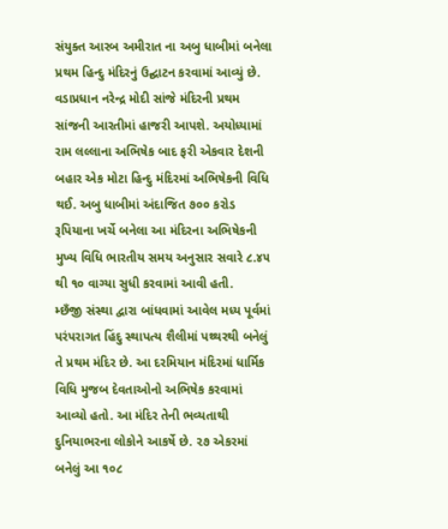સંયુક્ત આરબ અમીરાત ના અબુ ધાબીમાં બનેલા પ્રથમ હિન્દુ મંદિરનું ઉદ્ઘાટન કરવામાં આવ્યું છે. વડાપ્રધાન નરેન્દ્ર મોદી સાંજે મંદિરની પ્રથમ સાંજની આરતીમાં હાજરી આપશે. અયોધ્યામાં રામ લલ્લાના અભિષેક બાદ ફરી એકવાર દેશની બહાર એક મોટા હિન્દુ મંદિરમાં અભિષેકની વિધિ થઈ. અબુ ધાબીમાં અંદાજિત ૭૦૦ કરોડ રૂપિયાના ખર્ચે બનેલા આ મંદિરના અભિષેકની મુખ્ય વિધિ ભારતીય સમય અનુસાર સવારે ૮.૪૫ થી ૧૦ વાગ્યા સુધી કરવામાં આવી હતી.
મ્છઁજી સંસ્થા દ્વારા બાંધવામાં આવેલ મધ્ય પૂર્વમાં પરંપરાગત હિંદુ સ્થાપત્ય શૈલીમાં પથ્થરથી બનેલું તે પ્રથમ મંદિર છે. આ દરમિયાન મંદિરમાં ધાર્મિક વિધિ મુજબ દેવતાઓનો અભિષેક કરવામાં આવ્યો હતો. આ મંદિર તેની ભવ્યતાથી દુનિયાભરના લોકોને આકર્ષે છે. ૨૭ એકરમાં બનેલું આ ૧૦૮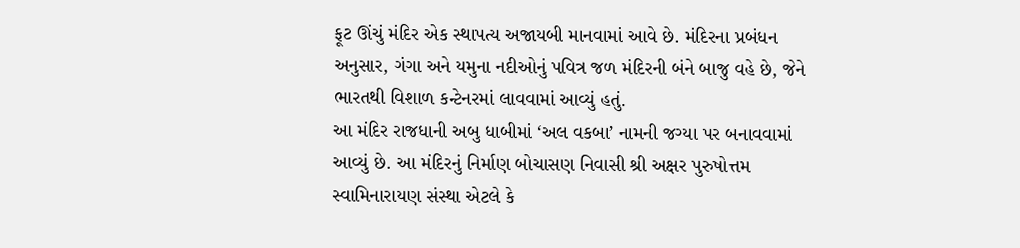ફૂટ ઊંચું મંદિર એક સ્થાપત્ય અજાયબી માનવામાં આવે છે. મંદિરના પ્રબંધન અનુસાર, ગંગા અને યમુના નદીઓનું પવિત્ર જળ મંદિરની બંને બાજુ વહે છે, જેને ભારતથી વિશાળ કન્ટેનરમાં લાવવામાં આવ્યું હતું.
આ મંદિર રાજધાની અબુ ધાબીમાં ‘અલ વકબા’ નામની જગ્યા પર બનાવવામાં આવ્યું છે. આ મંદિરનું નિર્માણ બોચાસણ નિવાસી શ્રી અક્ષર પુરુષોત્તમ સ્વામિનારાયણ સંસ્થા એટલે કે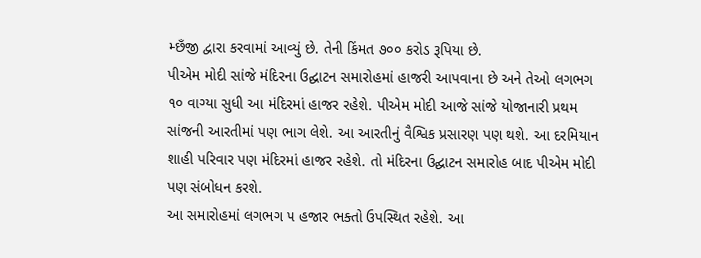મ્છઁજી દ્વારા કરવામાં આવ્યું છે. તેની કિંમત ૭૦૦ કરોડ રૂપિયા છે.
પીએમ મોદી સાંજે મંદિરના ઉદ્ઘાટન સમારોહમાં હાજરી આપવાના છે અને તેઓ લગભગ ૧૦ વાગ્યા સુધી આ મંદિરમાં હાજર રહેશે. પીએમ મોદી આજે સાંજે યોજાનારી પ્રથમ સાંજની આરતીમાં પણ ભાગ લેશે. આ આરતીનું વૈશ્વિક પ્રસારણ પણ થશે. આ દરમિયાન શાહી પરિવાર પણ મંદિરમાં હાજર રહેશે. તો મંદિરના ઉદ્ઘાટન સમારોહ બાદ પીએમ મોદી પણ સંબોધન કરશે.
આ સમારોહમાં લગભગ ૫ હજાર ભક્તો ઉપસ્થિત રહેશે. આ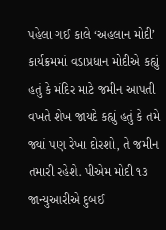પહેલા ગઈ કાલે ‘અહલાન મોદી’ કાર્યક્રમમાં વડાપ્રધાન મોદીએ કહ્યું હતું કે મંદિર માટે જમીન આપતી વખતે શેખ જાયદે કહ્યું હતું કે તમે જ્યાં પણ રેખા દોરશો, તે જમીન તમારી રહેશે. પીએમ મોદી ૧૩ જાન્યુઆરીએ દુબઈ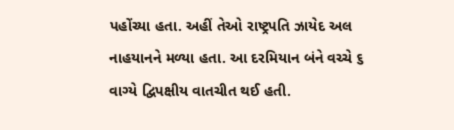પહોંચ્યા હતા. અહીં તેઓ રાષ્ટ્રપતિ ઝાયેદ અલ નાહયાનને મળ્યા હતા. આ દરમિયાન બંને વચ્ચે ૬ વાગ્યે દ્વિપક્ષીય વાતચીત થઈ હતી.